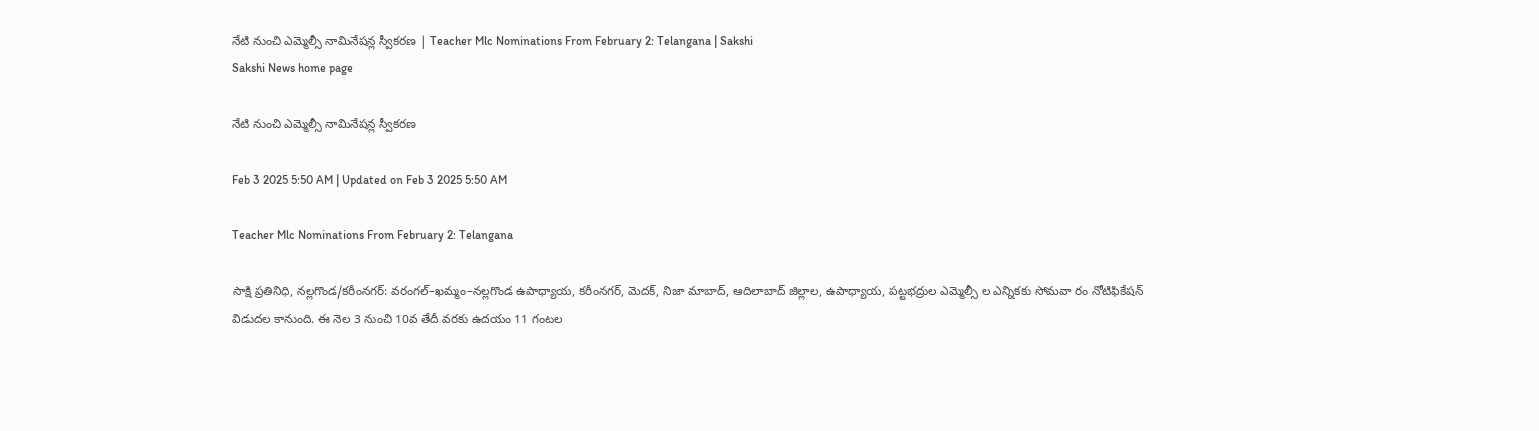నేటి నుంచి ఎమ్మెల్సీ నామినేషన్ల స్వీకరణ | Teacher Mlc Nominations From February 2: Telangana | Sakshi
Sakshi News home page

నేటి నుంచి ఎమ్మెల్సీ నామినేషన్ల స్వీకరణ

Feb 3 2025 5:50 AM | Updated on Feb 3 2025 5:50 AM

Teacher Mlc Nominations From February 2: Telangana

సాక్షి ప్రతినిధి, నల్లగొండ/కరీంనగర్‌: వరంగల్‌–ఖమ్మం–నల్లగొండ ఉపాధ్యాయ, కరీంనగర్, మెదక్, నిజా మాబాద్, ఆదిలాబాద్‌ జిల్లాల, ఉపాధ్యాయ, పట్టభద్రుల ఎమ్మెల్సీ ల ఎన్నికకు సోమవా రం నోటిఫికేషన్‌ విడుదల కానుంది. ఈ నెల 3 నుంచి 10వ తేదీ వరకు ఉదయం 11 గంటల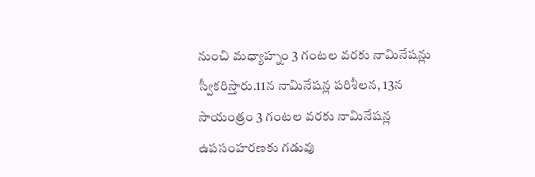నుంచి మధ్యాహ్నం 3 గంటల వరకు నామినేషన్లు స్వీకరిస్తారు.11న నామినేషన్ల పరిశీలన, 13న సాయంత్రం 3 గంటల వరకు నామినేషన్ల ఉపసంహరణకు గడువు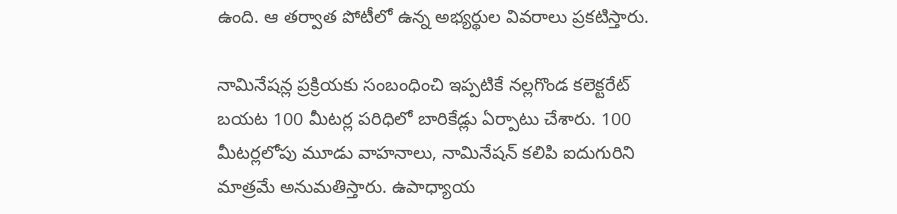ఉంది. ఆ తర్వాత పోటీలో ఉన్న అభ్యర్థుల వివరాలు ప్రకటిస్తారు.

నామినేషన్ల ప్రక్రియకు సంబంధించి ఇప్పటికే నల్లగొండ కలెక్టరేట్‌ బయట 100 మీటర్ల పరిధిలో బారికేడ్లు ఏర్పాటు చేశారు. 100 మీటర్లలోపు మూడు వాహనాలు, నామినేషన్‌ కలిపి ఐదుగురిని మాత్రమే అనుమతిస్తారు. ఉపాధ్యాయ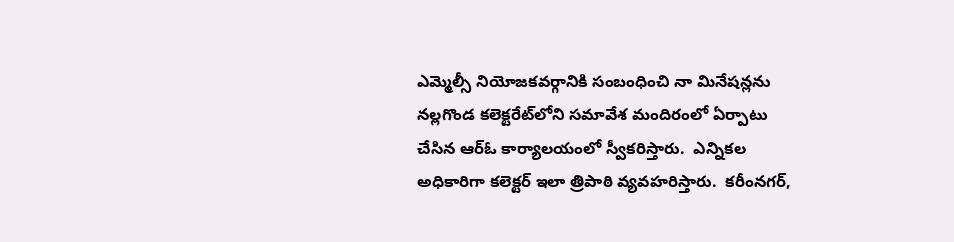ఎమ్మెల్సీ నియోజకవర్గానికి సంబంధించి నా మినేషన్లను నల్లగొండ కలెక్టరేట్‌లోని సమావేశ మందిరంలో ఏర్పాటు చేసిన ఆర్‌ఓ కార్యాలయంలో స్వీకరిస్తారు.  ఎన్నికల అధికారిగా కలెక్టర్‌ ఇలా త్రిపాఠి వ్యవహరిస్తారు.  కరీంనగర్,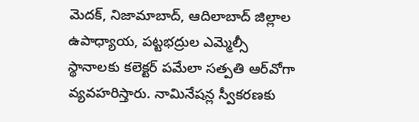మెదక్, నిజామాబాద్, ఆదిలాబాద్‌ జిల్లాల ఉపాధ్యాయ, పట్టభద్రుల ఎమ్మెల్సీ స్థానాలకు కలెక్టర్‌ పమేలా సత్పతి ఆర్‌వోగా వ్యవహరిస్తారు. నామినేషన్ల స్వీకరణకు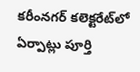కరీంనగర్‌ కలెక్టరేట్‌లో ఏర్పాట్లు పూర్తి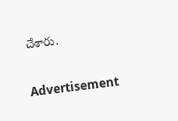చేశారు.

Advertisement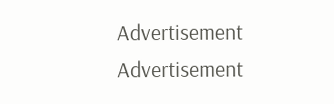Advertisement
Advertisement